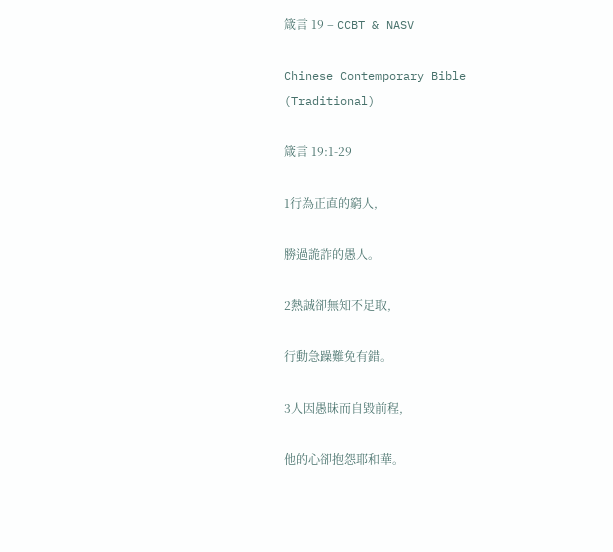箴言 19 – CCBT & NASV

Chinese Contemporary Bible (Traditional)

箴言 19:1-29

1行為正直的窮人,

勝過詭詐的愚人。

2熱誠卻無知不足取,

行動急躁難免有錯。

3人因愚昧而自毀前程,

他的心卻抱怨耶和華。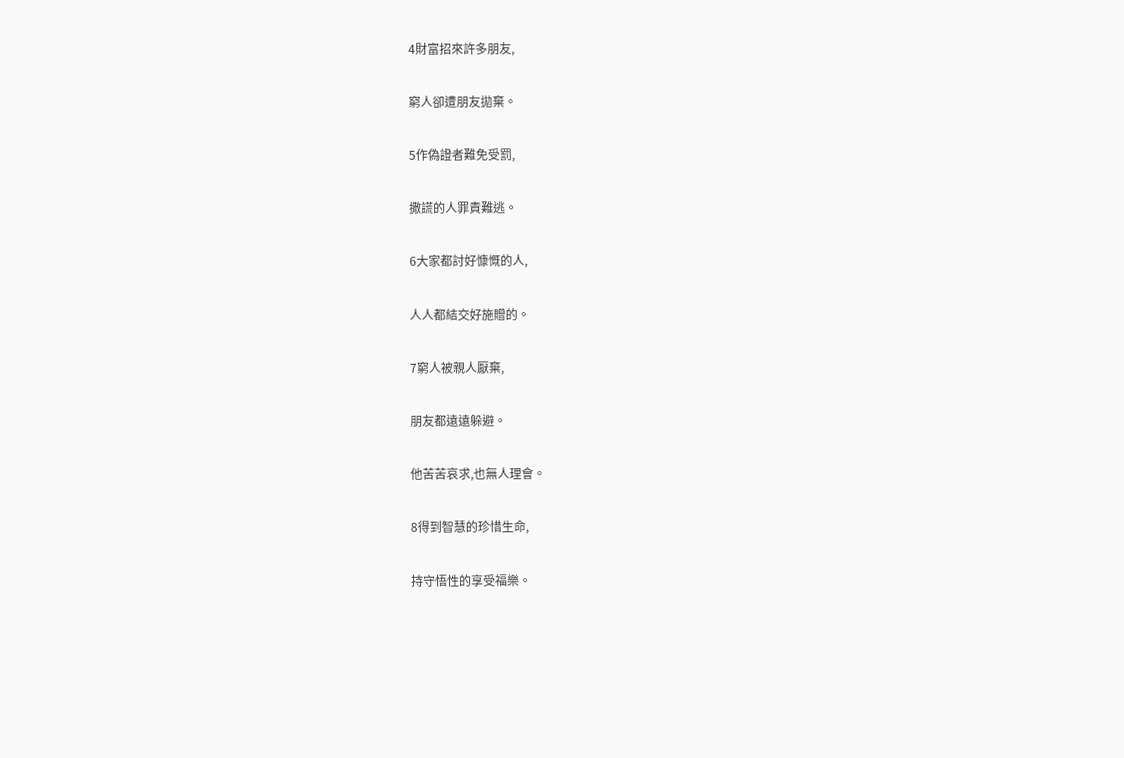4財富招來許多朋友,

窮人卻遭朋友拋棄。

5作偽證者難免受罰,

撒謊的人罪責難逃。

6大家都討好慷慨的人,

人人都結交好施贈的。

7窮人被親人厭棄,

朋友都遠遠躲避。

他苦苦哀求,也無人理會。

8得到智慧的珍惜生命,

持守悟性的享受福樂。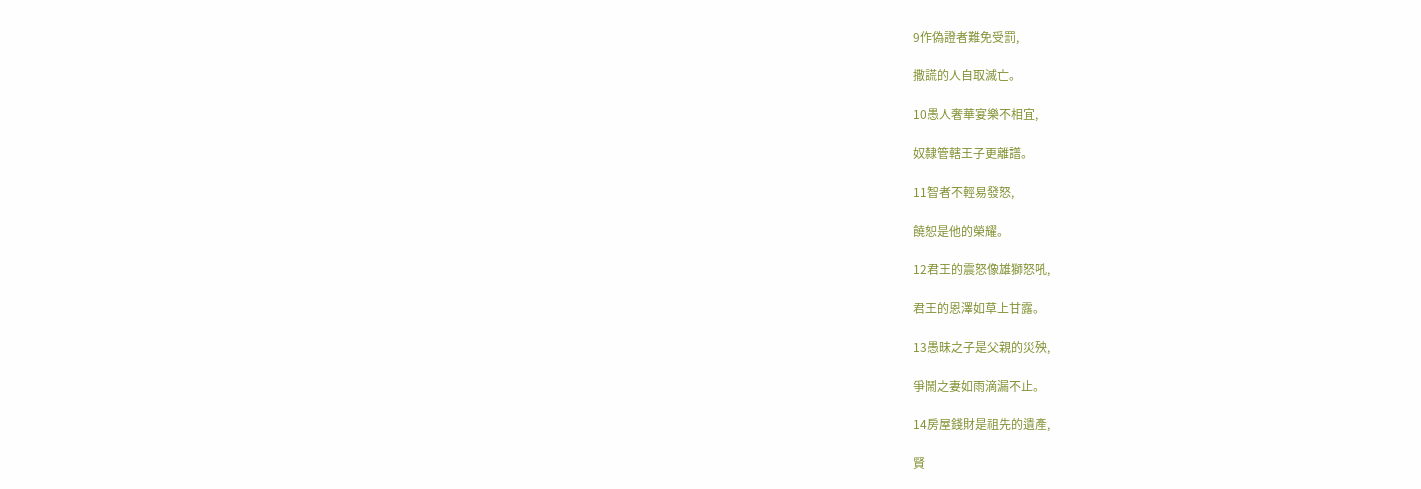9作偽證者難免受罰,

撒謊的人自取滅亡。

10愚人奢華宴樂不相宜,

奴隸管轄王子更離譜。

11智者不輕易發怒,

饒恕是他的榮耀。

12君王的震怒像雄獅怒吼,

君王的恩澤如草上甘露。

13愚昧之子是父親的災殃,

爭鬧之妻如雨滴漏不止。

14房屋錢財是祖先的遺產,

賢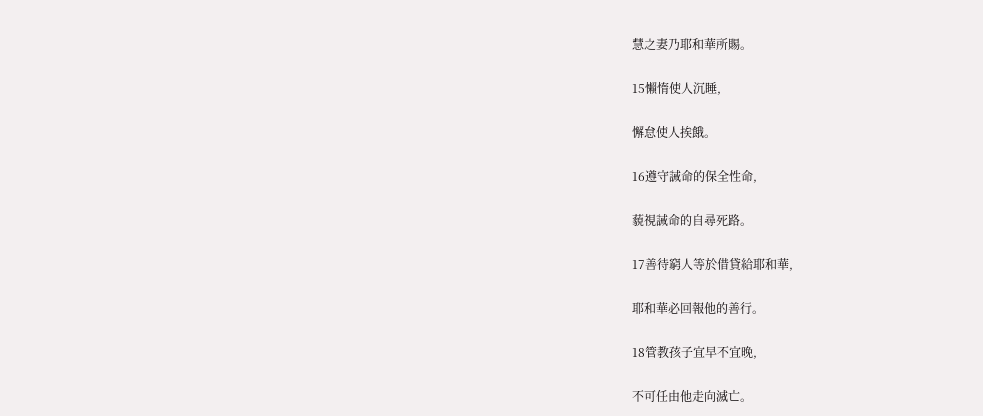慧之妻乃耶和華所賜。

15懶惰使人沉睡,

懈怠使人挨餓。

16遵守誡命的保全性命,

藐視誡命的自尋死路。

17善待窮人等於借貸給耶和華,

耶和華必回報他的善行。

18管教孩子宜早不宜晚,

不可任由他走向滅亡。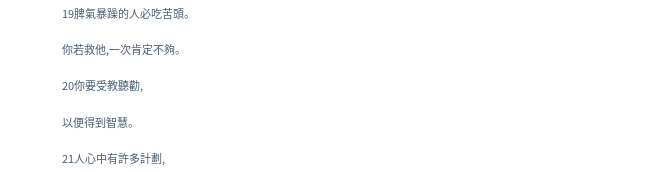19脾氣暴躁的人必吃苦頭。

你若救他,一次肯定不夠。

20你要受教聽勸,

以便得到智慧。

21人心中有許多計劃,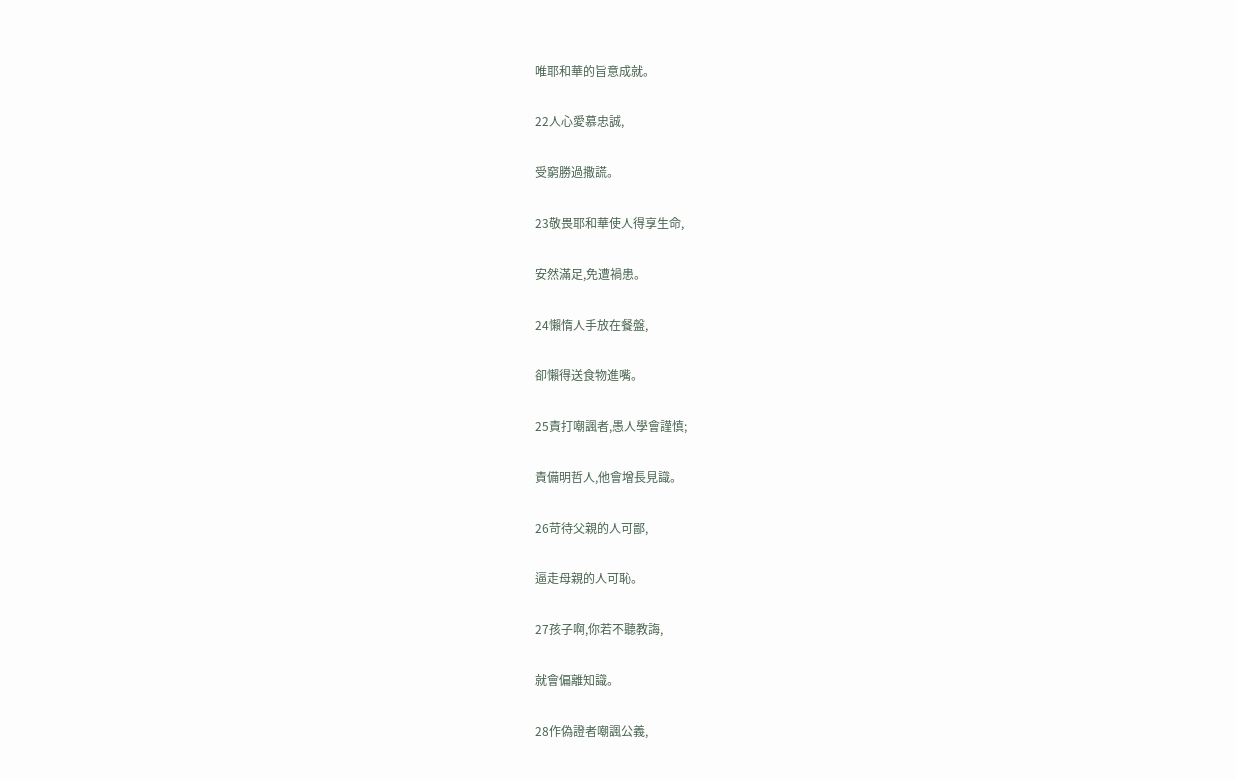唯耶和華的旨意成就。

22人心愛慕忠誠,

受窮勝過撒謊。

23敬畏耶和華使人得享生命,

安然滿足,免遭禍患。

24懶惰人手放在餐盤,

卻懶得送食物進嘴。

25責打嘲諷者,愚人學會謹慎;

責備明哲人,他會增長見識。

26苛待父親的人可鄙,

逼走母親的人可恥。

27孩子啊,你若不聽教誨,

就會偏離知識。

28作偽證者嘲諷公義,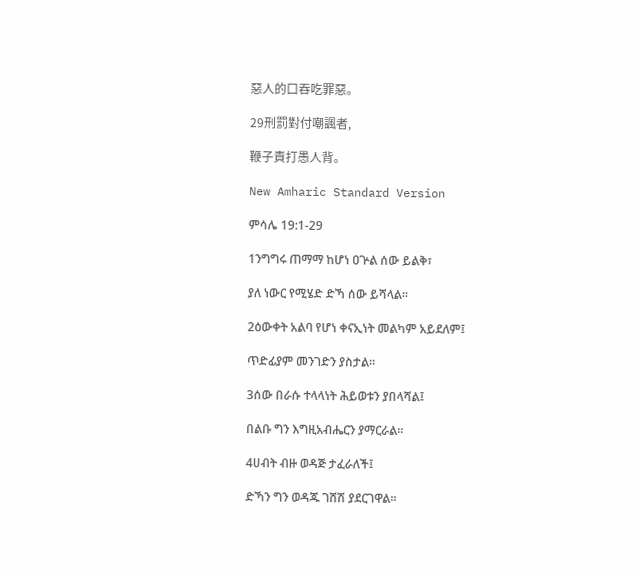惡人的口吞吃罪惡。

29刑罰對付嘲諷者,

鞭子責打愚人背。

New Amharic Standard Version

ምሳሌ 19:1-29

1ንግግሩ ጠማማ ከሆነ ዐጕል ሰው ይልቅ፣

ያለ ነውር የሚሄድ ድኻ ሰው ይሻላል።

2ዕውቀት አልባ የሆነ ቀናኢነት መልካም አይደለም፤

ጥድፊያም መንገድን ያስታል።

3ሰው በራሱ ተላላነት ሕይወቱን ያበላሻል፤

በልቡ ግን እግዚአብሔርን ያማርራል።

4ሀብት ብዙ ወዳጅ ታፈራለች፤

ድኻን ግን ወዳጁ ገሸሽ ያደርገዋል።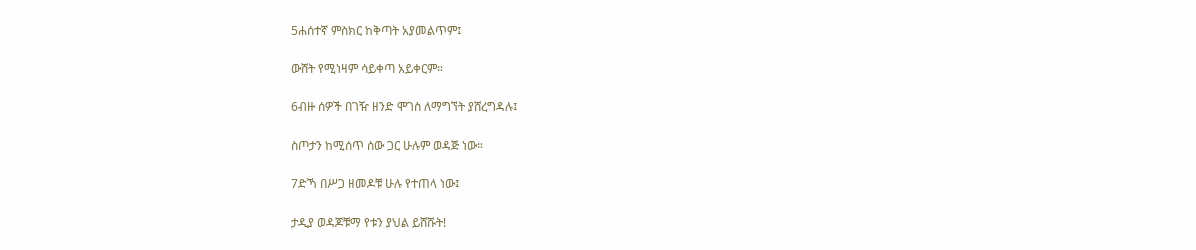5ሐሰተኛ ምስክር ከቅጣት አያመልጥም፤

ውሸት የሚነዛም ሳይቀጣ አይቀርም።

6ብዙ ሰዎች በገዥ ዘንድ ሞገስ ለማግኘት ያሸረግዳሉ፤

ስጦታን ከሚሰጥ ሰው ጋር ሁሉም ወዳጅ ነው።

7ድኻ በሥጋ ዘመዶቹ ሁሉ የተጠላ ነው፤

ታዲያ ወዳጆቹማ የቱን ያህል ይሸሹት!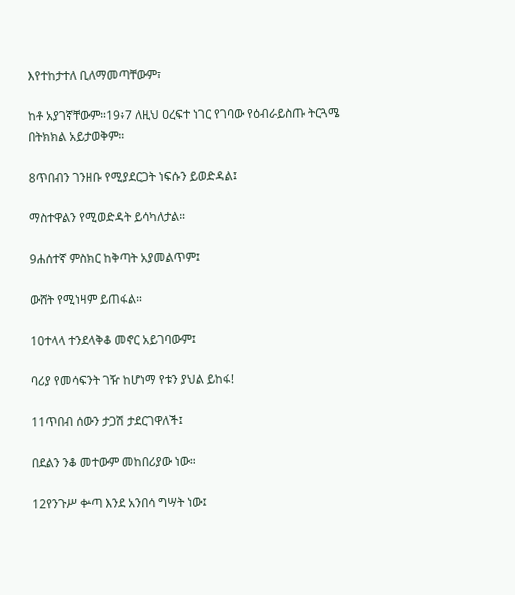እየተከታተለ ቢለማመጣቸውም፣

ከቶ አያገኛቸውም።19፥7 ለዚህ ዐረፍተ ነገር የገባው የዕብራይስጡ ትርጓሜ በትክክል አይታወቅም።

8ጥበብን ገንዘቡ የሚያደርጋት ነፍሱን ይወድዳል፤

ማስተዋልን የሚወድዳት ይሳካለታል።

9ሐሰተኛ ምስክር ከቅጣት አያመልጥም፤

ውሸት የሚነዛም ይጠፋል።

10ተላላ ተንደላቅቆ መኖር አይገባውም፤

ባሪያ የመሳፍንት ገዥ ከሆነማ የቱን ያህል ይከፋ!

11ጥበብ ሰውን ታጋሽ ታደርገዋለች፤

በደልን ንቆ መተውም መከበሪያው ነው።

12የንጉሥ ቍጣ እንደ አንበሳ ግሣት ነው፤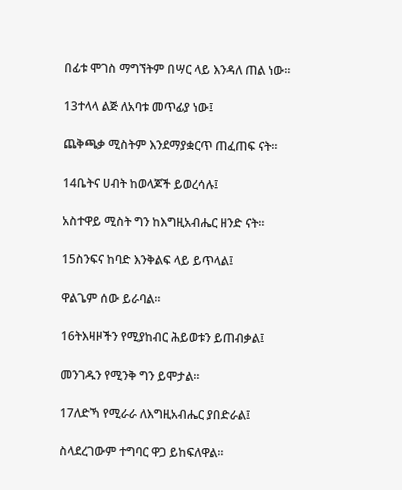በፊቱ ሞገስ ማግኘትም በሣር ላይ እንዳለ ጠል ነው።

13ተላላ ልጅ ለአባቱ መጥፊያ ነው፤

ጨቅጫቃ ሚስትም እንደማያቋርጥ ጠፈጠፍ ናት።

14ቤትና ሀብት ከወላጆች ይወረሳሉ፤

አስተዋይ ሚስት ግን ከእግዚአብሔር ዘንድ ናት።

15ስንፍና ከባድ እንቅልፍ ላይ ይጥላል፤

ዋልጌም ሰው ይራባል።

16ትእዛዞችን የሚያከብር ሕይወቱን ይጠብቃል፤

መንገዱን የሚንቅ ግን ይሞታል።

17ለድኻ የሚራራ ለእግዚአብሔር ያበድራል፤

ስላደረገውም ተግባር ዋጋ ይከፍለዋል።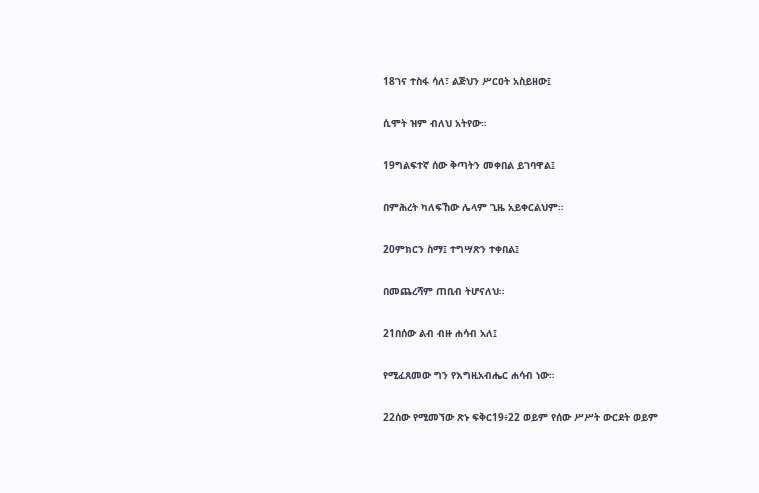18ገና ተስፋ ሳለ፣ ልጅህን ሥርዐት አስይዘው፤

ሲሞት ዝም ብለህ አትየው።

19ግልፍተኛ ሰው ቅጣትን መቀበል ይገባዋል፤

በምሕረት ካለፍኸው ሌላም ጊዜ አይቀርልህም።

20ምክርን ስማ፤ ተግሣጽን ተቀበል፤

በመጨረሻም ጠቢብ ትሆናለህ።

21በሰው ልብ ብዙ ሐሳብ አለ፤

የሚፈጸመው ግን የእግዚአብሔር ሐሳብ ነው።

22ሰው የሚመኘው ጽኑ ፍቅር19፥22 ወይም የሰው ሥሥት ውርደት ወይም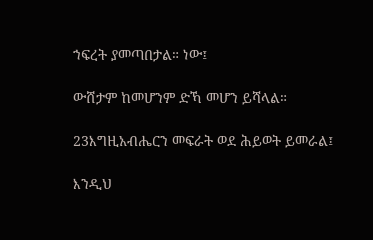ኀፍረት ያመጣበታል። ነው፤

ውሸታም ከመሆንም ድኻ መሆን ይሻላል።

23እግዚአብሔርን መፍራት ወደ ሕይወት ይመራል፤

እንዲህ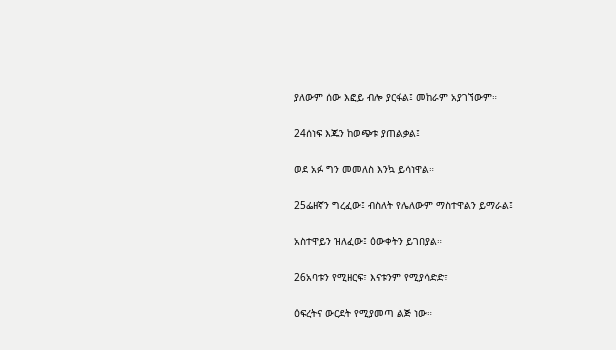ያለውም ሰው እፎይ ብሎ ያርፋል፤ መከራም አያገኘውም።

24ሰነፍ እጁን ከወጭቱ ያጠልቃል፤

ወደ አፉ ግን መመለስ እንኳ ይሳነዋል።

25ፌዘኛን ግረፈው፤ ብስለት የሌለውም ማስተዋልን ይማራል፤

አስተዋይን ዝለፈው፤ ዕውቀትን ይገበያል።

26አባቱን የሚዘርፍ፣ እናቱንም የሚያሳድድ፣

ዕፍረትና ውርደት የሚያመጣ ልጅ ነው።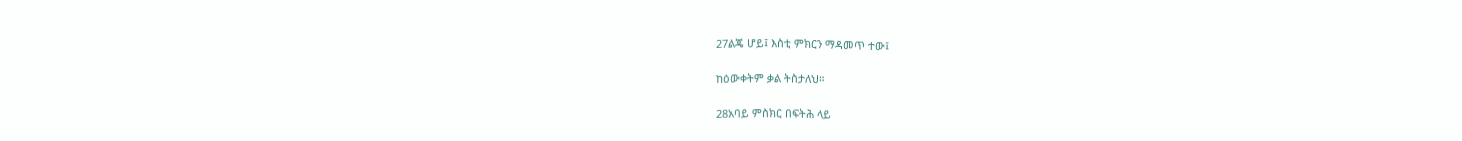27ልጄ ሆይ፤ እስቲ ምክርን ማዳመጥ ተው፤

ከዕውቀትም ቃል ትስታለህ።

28አባይ ምስክር በፍትሕ ላይ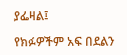ያፌዛል፤

የክፉዎችም አፍ በደልን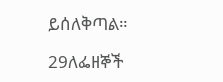ይሰለቅጣል።

29ለፌዘኞች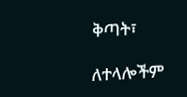ቅጣት፣

ለተላሎችም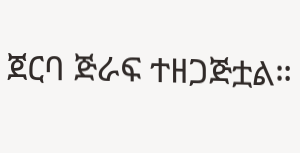ጀርባ ጅራፍ ተዘጋጅቷል።